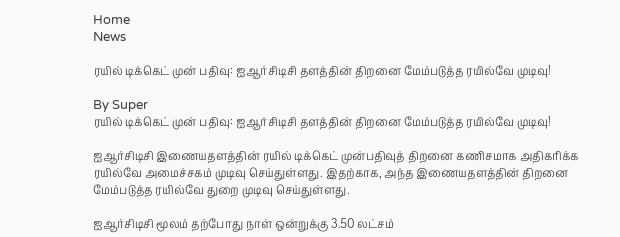Home
News

ரயில் டிக்கெட் முன் பதிவு: ஐஆர்சிடிசி தளத்தின் திறனை மேம்படுத்த ரயில்வே முடிவு!

By Super
ரயில் டிக்கெட் முன் பதிவு: ஐஆர்சிடிசி தளத்தின் திறனை மேம்படுத்த ரயில்வே முடிவு!

ஐஆர்சிடிசி இணையதளத்தின் ரயில் டிக்கெட் முன்பதிவுத் திறனை கணிசமாக அதிகரிக்க ரயில்வே அமைச்சகம் முடிவு செய்துள்ளது. இதற்காக, அந்த இணையதளத்தின் திறனை மேம்படுத்த ரயில்வே துறை முடிவு செய்துள்ளது.

ஐஆர்சிடிசி மூலம் தற்போது நாள் ஒன்றுக்கு 3.50 லட்சம்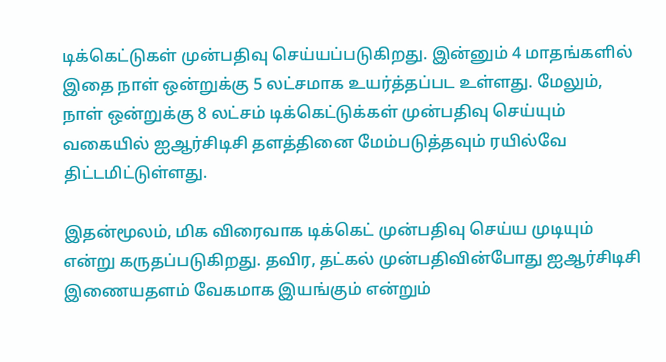டிக்கெட்டுகள் முன்பதிவு செய்யப்படுகிறது. இன்னும் 4 மாதங்களில் இதை நாள் ஒன்றுக்கு 5 லட்சமாக உயர்த்தப்பட உள்ளது. மேலும், நாள் ஒன்றுக்கு 8 லட்சம் டிக்கெட்டுக்கள் முன்பதிவு செய்யும் வகையில் ஐஆர்சிடிசி தளத்தினை மேம்படுத்தவும் ரயில்வே திட்டமிட்டுள்ளது.

இதன்மூலம், மிக விரைவாக டிக்கெட் முன்பதிவு செய்ய முடியும் என்று கருதப்படுகிறது. தவிர, தட்கல் முன்பதிவின்போது ஐஆர்சிடிசி இணையதளம் வேகமாக இயங்கும் என்றும்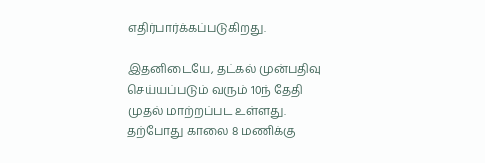எதிர்பார்க்கப்படுகிறது.

இதனிடையே, தட்கல் முன்பதிவு செய்யப்படும் வரும் 10ந் தேதி முதல் மாற்றப்பட உள்ளது. தற்போது காலை 8 மணிக்கு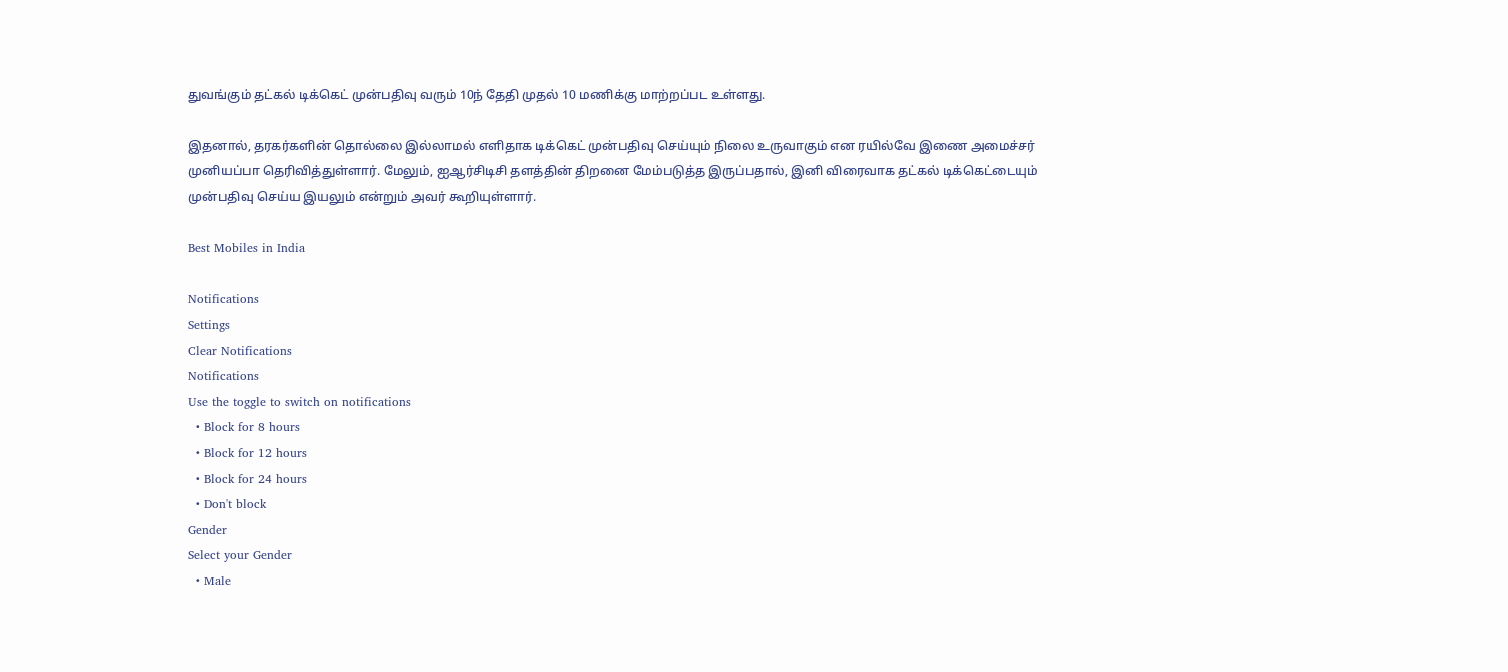துவங்கும் தட்கல் டிக்கெட் முன்பதிவு வரும் 10ந் தேதி முதல் 10 மணிக்கு மாற்றப்பட உள்ளது.

இதனால், தரகர்களின் தொல்லை இல்லாமல் எளிதாக டிக்கெட் முன்பதிவு செய்யும் நிலை உருவாகும் என ரயில்வே இணை அமைச்சர் முனியப்பா தெரிவித்துள்ளார். மேலும், ஐஆர்சிடிசி தளத்தின் திறனை மேம்படுத்த இருப்பதால், இனி விரைவாக தட்கல் டிக்கெட்டையும் முன்பதிவு செய்ய இயலும் என்றும் அவர் கூறியுள்ளார்.

Best Mobiles in India

Notifications
Settings
Clear Notifications
Notifications
Use the toggle to switch on notifications
  • Block for 8 hours
  • Block for 12 hours
  • Block for 24 hours
  • Don't block
Gender
Select your Gender
  • Male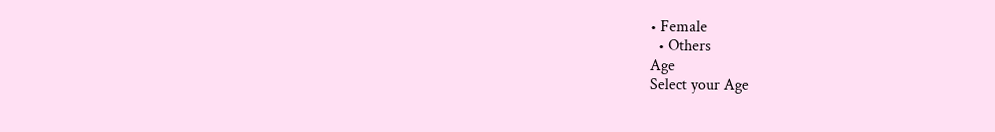• Female
  • Others
Age
Select your Age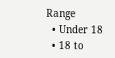Range
  • Under 18
  • 18 to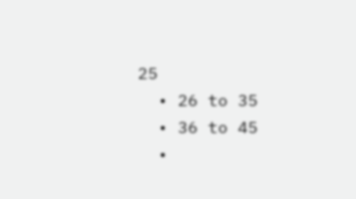25
  • 26 to 35
  • 36 to 45
  •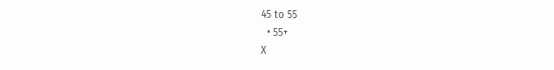45 to 55
  • 55+
X